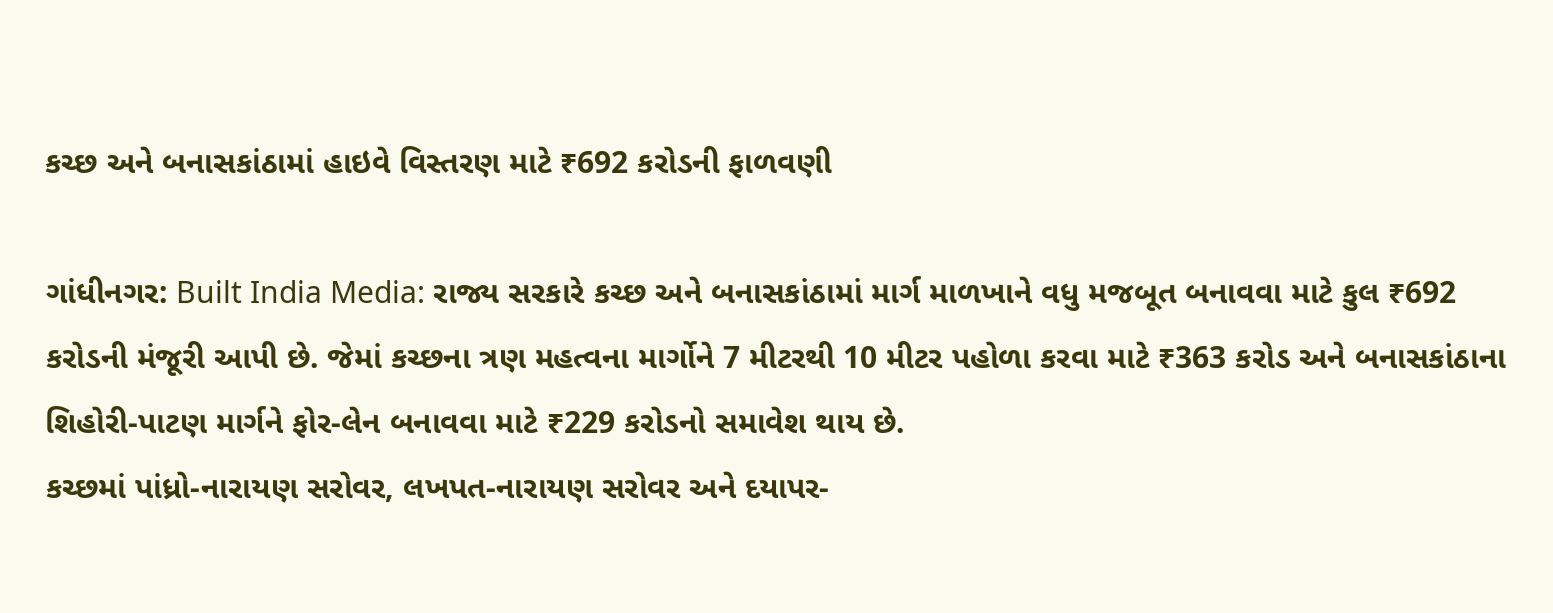કચ્છ અને બનાસકાંઠામાં હાઇવે વિસ્તરણ માટે ₹692 કરોડની ફાળવણી

ગાંધીનગર: Built India Media: રાજ્ય સરકારે કચ્છ અને બનાસકાંઠામાં માર્ગ માળખાને વધુ મજબૂત બનાવવા માટે કુલ ₹692 કરોડની મંજૂરી આપી છે. જેમાં કચ્છના ત્રણ મહત્વના માર્ગોને 7 મીટરથી 10 મીટર પહોળા કરવા માટે ₹363 કરોડ અને બનાસકાંઠાના શિહોરી-પાટણ માર્ગને ફોર-લેન બનાવવા માટે ₹229 કરોડનો સમાવેશ થાય છે.
કચ્છમાં પાંધ્રો-નારાયણ સરોવર, લખપત-નારાયણ સરોવર અને દયાપર-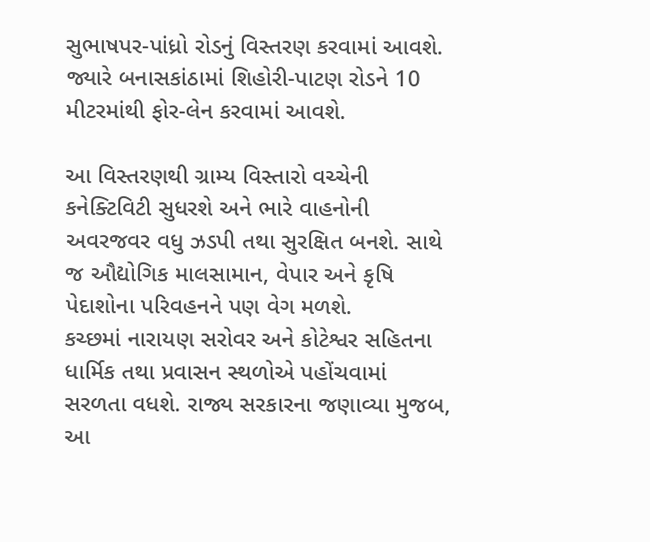સુભાષપર-પાંધ્રો રોડનું વિસ્તરણ કરવામાં આવશે. જ્યારે બનાસકાંઠામાં શિહોરી-પાટણ રોડને 10 મીટરમાંથી ફોર-લેન કરવામાં આવશે.

આ વિસ્તરણથી ગ્રામ્ય વિસ્તારો વચ્ચેની કનેક્ટિવિટી સુધરશે અને ભારે વાહનોની અવરજવર વધુ ઝડપી તથા સુરક્ષિત બનશે. સાથે જ ઔદ્યોગિક માલસામાન, વેપાર અને કૃષિ પેદાશોના પરિવહનને પણ વેગ મળશે.
કચ્છમાં નારાયણ સરોવર અને કોટેશ્વર સહિતના ધાર્મિક તથા પ્રવાસન સ્થળોએ પહોંચવામાં સરળતા વધશે. રાજ્ય સરકારના જણાવ્યા મુજબ, આ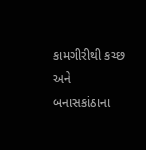કામગીરીથી કચ્છ અને બનાસકાંઠાના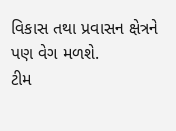વિકાસ તથા પ્રવાસન ક્ષેત્રને પણ વેગ મળશે.
ટીમ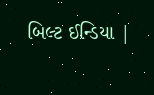બિલ્ટ ઈન્ડિયા |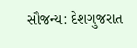સૌજન્ય: દેશગુજરાત